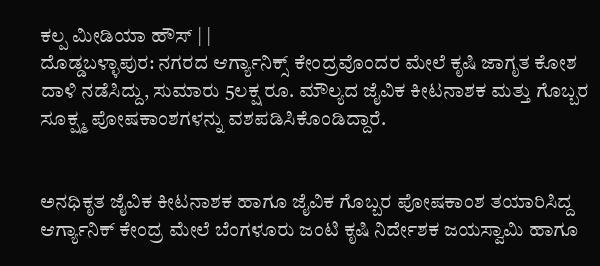ಕಲ್ಪ ಮೀಡಿಯಾ ಹೌಸ್ | |
ದೊಡ್ಡಬಳ್ಳಾಪುರ: ನಗರದ ಆರ್ಗ್ಯಾನಿಕ್ಸ್ ಕೇಂದ್ರವೊಂದರ ಮೇಲೆ ಕೃಷಿ ಜಾಗೃತ ಕೋಶ ದಾಳಿ ನಡೆಸಿದ್ದು, ಸುಮಾರು 5ಲಕ್ಷ ರೂ. ಮೌಲ್ಯದ ಜೈವಿಕ ಕೀಟನಾಶಕ ಮತ್ತು ಗೊಬ್ಬರ ಸೂಕ್ಷ್ಮ ಪೋಷಕಾಂಶಗಳನ್ನು ವಶಪಡಿಸಿಕೊಂಡಿದ್ದಾರೆ.


ಅನಧಿಕೃತ ಜೈವಿಕ ಕೀಟನಾಶಕ ಹಾಗೂ ಜೈವಿಕ ಗೊಬ್ಬರ ಪೋಷಕಾಂಶ ತಯಾರಿಸಿದ್ದ ಆರ್ಗ್ಯಾನಿಕ್ ಕೇಂದ್ರ ಮೇಲೆ ಬೆಂಗಳೂರು ಜಂಟಿ ಕೃಷಿ ನಿರ್ದೇಶಕ ಜಯಸ್ವಾಮಿ ಹಾಗೂ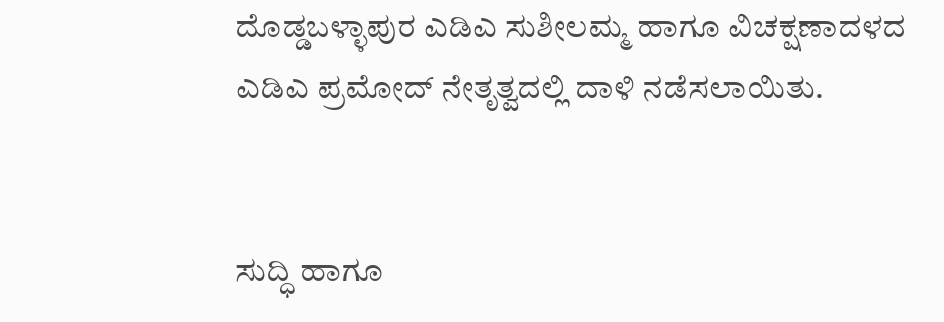ದೊಡ್ಡಬಳ್ಳಾಪುರ ಎಡಿಎ ಸುಶೀಲಮ್ಮ ಹಾಗೂ ವಿಚಕ್ಷಣಾದಳದ ಎಡಿಎ ಪ್ರಮೋದ್ ನೇತೃತ್ವದಲ್ಲಿ ದಾಳಿ ನಡೆಸಲಾಯಿತು.


ಸುದ್ಧಿ ಹಾಗೂ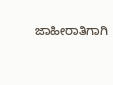ಜಾಹೀರಾತಿಗಾಗಿ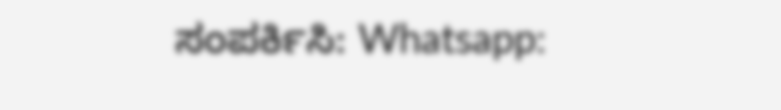ಸಂಪರ್ಕಿಸಿ: Whatsapp: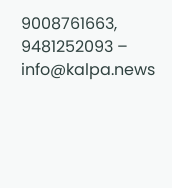9008761663, 9481252093 – info@kalpa.news